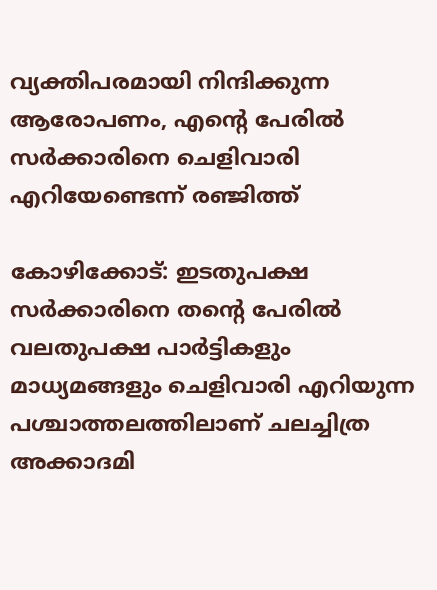വ്യക്തിപരമായി നിന്ദിക്കുന്ന ആരോപണം, എന്റെ പേരില്‍ സര്‍ക്കാരിനെ ചെളിവാരി എറിയേണ്ടെന്ന് രഞ്ജിത്ത്

കോഴിക്കോട്: ഇടതുപക്ഷ സര്‍ക്കാരിനെ തന്റെ പേരില്‍ വലതുപക്ഷ പാര്‍ട്ടികളും മാധ്യമങ്ങളും ചെളിവാരി എറിയുന്ന പശ്ചാത്തലത്തിലാണ് ചലച്ചിത്ര അക്കാദമി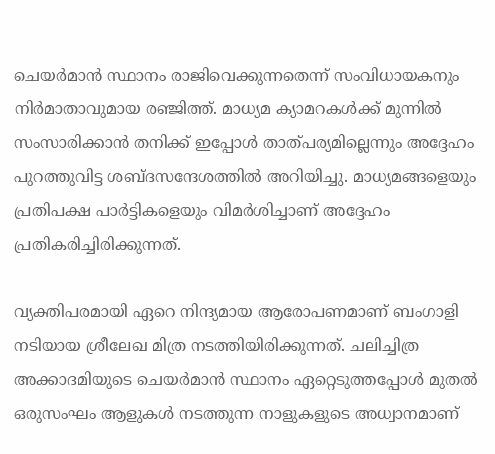ചെയര്‍മാന്‍ സ്ഥാനം രാജിവെക്കുന്നതെന്ന് സംവിധായകനും നിര്‍മാതാവുമായ രഞ്ജിത്ത്. മാധ്യമ ക്യാമറകള്‍ക്ക് മുന്നില്‍ സംസാരിക്കാന്‍ തനിക്ക് ഇപ്പോള്‍ താത്പര്യമില്ലെന്നും അദ്ദേഹം പുറത്തുവിട്ട ശബ്ദസന്ദേശത്തില്‍ അറിയിച്ചു. മാധ്യമങ്ങളെയും പ്രതിപക്ഷ പാര്‍ട്ടികളെയും വിമര്‍ശിച്ചാണ് അദ്ദേഹം പ്രതികരിച്ചിരിക്കുന്നത്.

വ്യക്തിപരമായി ഏറെ നിന്ദ്യമായ ആരോപണമാണ് ബംഗാളി നടിയായ ശ്രീലേഖ മിത്ര നടത്തിയിരിക്കുന്നത്. ചലിച്ചിത്ര അക്കാദമിയുടെ ചെയര്‍മാന്‍ സ്ഥാനം ഏറ്റെടുത്തപ്പോള്‍ മുതല്‍ ഒരുസംഘം ആളുകള്‍ നടത്തുന്ന നാളുകളുടെ അധ്വാനമാണ്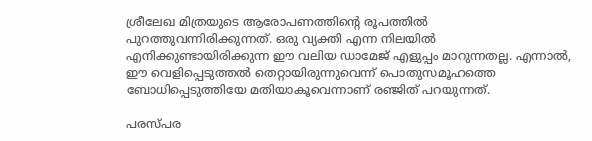ശ്രീലേഖ മിത്രയുടെ ആരോപണത്തിന്റെ രൂപത്തില്‍ പുറത്തുവന്നിരിക്കുന്നത്. ഒരു വ്യക്തി എന്ന നിലയില്‍ എനിക്കുണ്ടായിരിക്കുന്ന ഈ വലിയ ഡാമേജ് എളുപ്പം മാറുന്നതല്ല. എന്നാല്‍, ഈ വെളിപ്പെടുത്തല്‍ തെറ്റായിരുന്നുവെന്ന് പൊതുസമൂഹത്തെ ബോധിപ്പെടുത്തിയേ മതിയാകൂവെന്നാണ് രഞ്ജിത് പറയുന്നത്.

പരസ്പര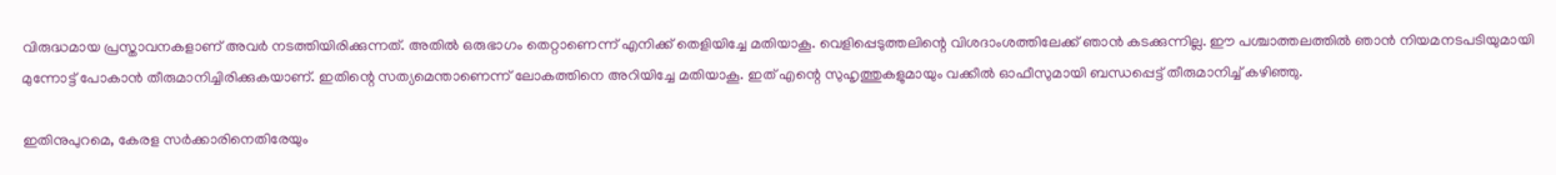വിരുദ്ധമായ പ്രസ്താവനകളാണ് അവര്‍ നടത്തിയിരിക്കുന്നത്. അതില്‍ ഒരുഭാഗം തെറ്റാണെന്ന് എനിക്ക് തെളിയിച്ചേ മതിയാകൂ. വെളിപ്പെടുത്തലിന്റെ വിശദാംശത്തിലേക്ക് ഞാന്‍ കടക്കുന്നില്ല. ഈ പശ്ചാത്തലത്തില്‍ ഞാന്‍ നിയമനടപടിയുമായി മുന്നോട്ട് പോകാന്‍ തീരുമാനിച്ചിരിക്കുകയാണ്. ഇതിന്റെ സത്യമെന്താണെന്ന് ലോകത്തിനെ അറിയിച്ചേ മതിയാകൂ. ഇത് എന്റെ സുഹൃത്തുകളുമായും വക്കീല്‍ ഓഫീസുമായി ബന്ധപ്പെട്ട് തീരുമാനിച്ച് കഴിഞ്ഞു.

ഇതിനുപുറമെ, കേരള സര്‍ക്കാരിനെതിരേയും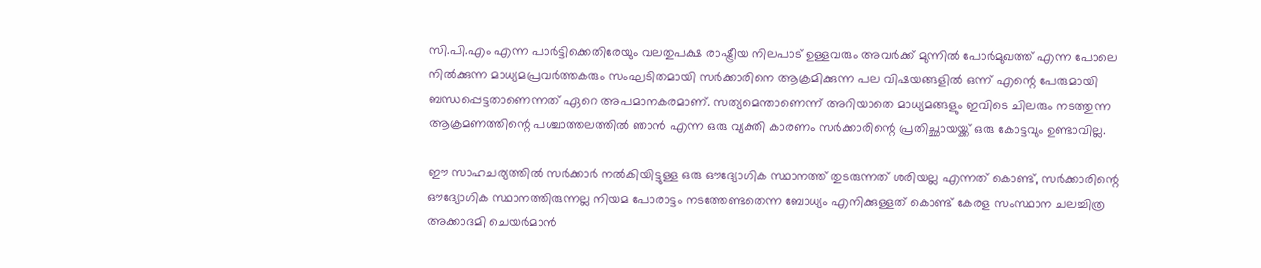സി.പി.എം എന്ന പാര്‍ട്ടിക്കെതിരേയും വലതുപക്ഷ രാഷ്ട്രീയ നിലപാട് ഉള്ളവരും അവര്‍ക്ക് മുന്നില്‍ പോര്‍മുഖത്ത് എന്ന പോലെ നില്‍ക്കുന്ന മാധ്യമപ്രവര്‍ത്തകരും സംഘടിതമായി സര്‍ക്കാരിനെ ആക്രമിക്കുന്ന പല വിഷയങ്ങളില്‍ ഒന്ന് എന്റെ പേരുമായി ബന്ധപ്പെട്ടതാണെന്നത് ഏറെ അപമാനകരമാണ്. സത്യമെന്താണെന്ന് അറിയാതെ മാധ്യമങ്ങളും ഇവിടെ ചിലരും നടത്തുന്ന ആക്രമണത്തിന്റെ പശ്ചാത്തലത്തില്‍ ഞാന്‍ എന്ന ഒരു വ്യക്തി കാരണം സര്‍ക്കാരിന്റെ പ്രതിച്ഛായയ്ക്ക് ഒരു കോട്ടവും ഉണ്ടാവില്ല.

ഈ സാഹചര്യത്തില്‍ സര്‍ക്കാര്‍ നല്‍കിയിട്ടുള്ള ഒരു ഔദ്യോഗിക സ്ഥാനത്ത് തുടരുന്നത് ശരിയല്ല എന്നത് കൊണ്ട്, സര്‍ക്കാരിന്റെ ഔദ്യോഗിക സ്ഥാനത്തിരുന്നല്ല നിയമ പോരാട്ടം നടത്തേണ്ടതെന്ന ബോധ്യം എനിക്കുള്ളത് കൊണ്ട് കേരള സംസ്ഥാന ചലച്ചിത്ര അക്കാദമി ചെയര്‍മാന്‍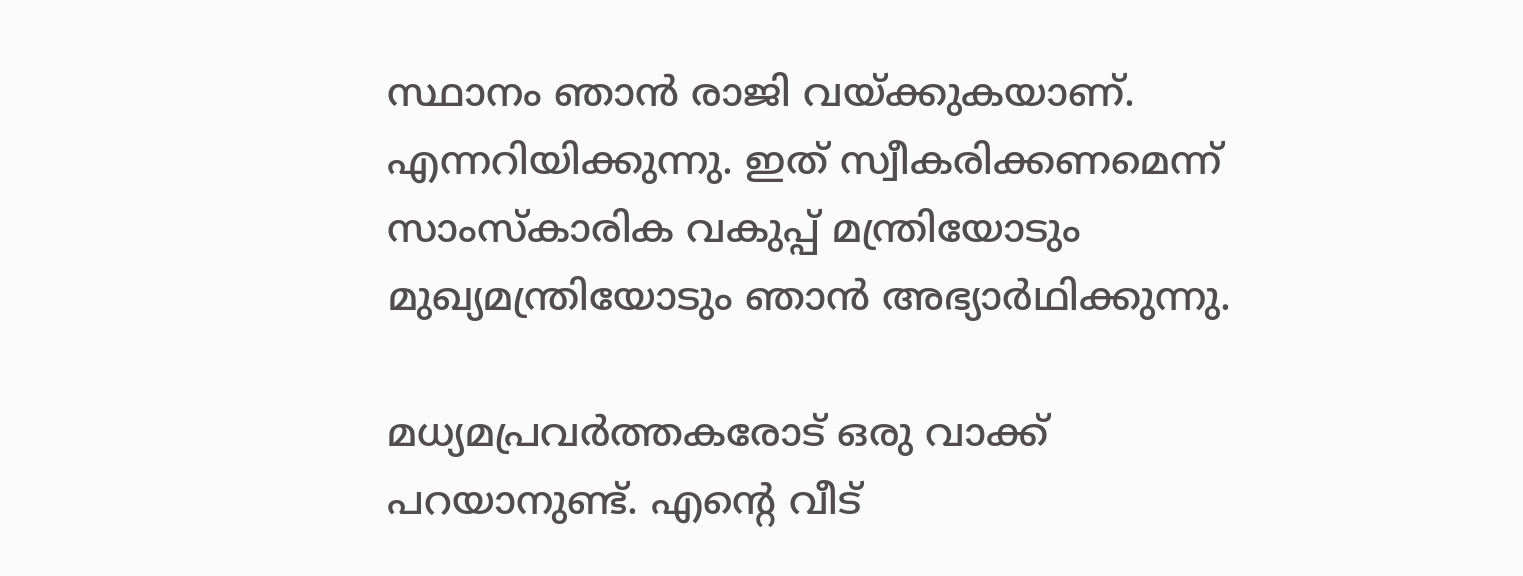സ്ഥാനം ഞാന്‍ രാജി വയ്ക്കുകയാണ്. എന്നറിയിക്കുന്നു. ഇത് സ്വീകരിക്കണമെന്ന് സാംസ്‌കാരിക വകുപ്പ് മന്ത്രിയോടും മുഖ്യമന്ത്രിയോടും ഞാന്‍ അഭ്യാര്‍ഥിക്കുന്നു.

മധ്യമപ്രവര്‍ത്തകരോട് ഒരു വാക്ക് പറയാനുണ്ട്. എന്റെ വീട്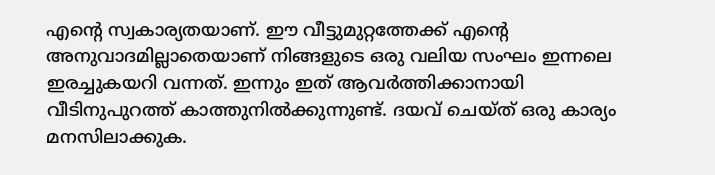എന്റെ സ്വകാര്യതയാണ്. ഈ വീട്ടുമുറ്റത്തേക്ക്‌ എന്റെ അനുവാദമില്ലാതെയാണ് നിങ്ങളുടെ ഒരു വലിയ സംഘം ഇന്നലെ ഇരച്ചുകയറി വന്നത്. ഇന്നും ഇത് ആവര്‍ത്തിക്കാനായി വീടിനുപുറത്ത് കാത്തുനില്‍ക്കുന്നുണ്ട്. ദയവ് ചെയ്ത് ഒരു കാര്യം മനസിലാക്കുക.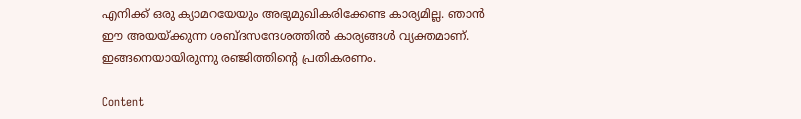എനിക്ക് ഒരു ക്യാമറയേയും അഭുമുഖികരിക്കേണ്ട കാര്യമില്ല. ഞാന്‍ ഈ അയയ്ക്കുന്ന ശബ്ദസന്ദേശത്തില്‍ കാര്യങ്ങള്‍ വ്യക്തമാണ്. ഇങ്ങനെയായിരുന്നു രഞ്ജിത്തിന്റെ പ്രതികരണം.

Content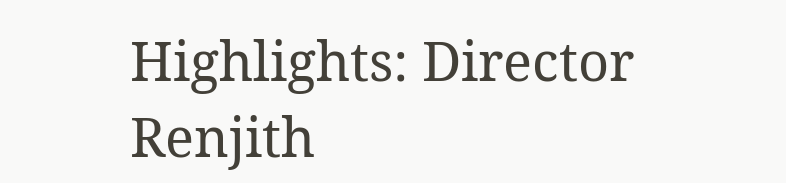Highlights: Director Renjith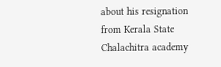about his resignation from Kerala State Chalachitra academy